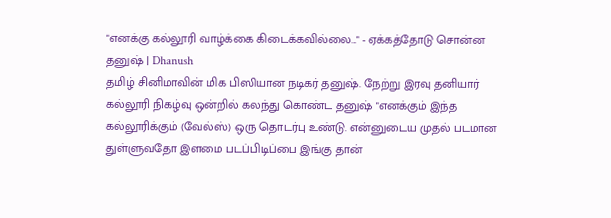"எனக்கு கல்லூரி வாழ்க்கை கிடைக்கவில்லை..." - ஏக்கத்தோடு சொன்ன தனுஷ் | Dhanush
தமிழ் சினிமாவின் மிக பிஸியான நடிகர் தனுஷ். நேற்று இரவு தனியார் கல்லூரி நிகழ்வு ஒன்றில் கலந்து கொண்ட தனுஷ் "எனக்கும் இந்த கல்லூரிக்கும் (வேல்ஸ்) ஒரு தொடர்பு உண்டு. என்னுடைய முதல் படமான துள்ளுவதோ இளமை படப்பிடிப்பை இங்கு தான்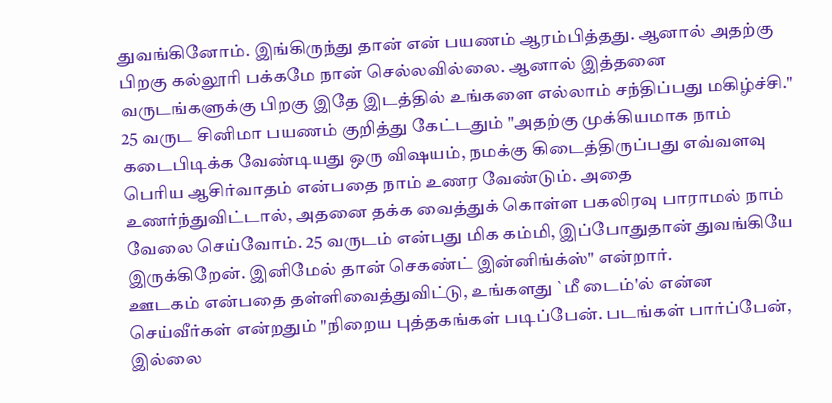துவங்கினோம். இங்கிருந்து தான் என் பயணம் ஆரம்பித்தது. ஆனால் அதற்கு பிறகு கல்லூரி பக்கமே நான் செல்லவில்லை. ஆனால் இத்தனை வருடங்களுக்கு பிறகு இதே இடத்தில் உங்களை எல்லாம் சந்திப்பது மகிழ்ச்சி."
25 வருட சினிமா பயணம் குறித்து கேட்டதும் "அதற்கு முக்கியமாக நாம் கடைபிடிக்க வேண்டியது ஒரு விஷயம், நமக்கு கிடைத்திருப்பது எவ்வளவு பெரிய ஆசிர்வாதம் என்பதை நாம் உணர வேண்டும். அதை உணர்ந்துவிட்டால், அதனை தக்க வைத்துக் கொள்ள பகலிரவு பாராமல் நாம் வேலை செய்வோம். 25 வருடம் என்பது மிக கம்மி, இப்போதுதான் துவங்கியே இருக்கிறேன். இனிமேல் தான் செகண்ட் இன்னிங்க்ஸ்" என்றார்.
ஊடகம் என்பதை தள்ளிவைத்துவிட்டு, உங்களது `மீ டைம்'ல் என்ன செய்வீர்கள் என்றதும் "நிறைய புத்தகங்கள் படிப்பேன். படங்கள் பார்ப்பேன், இல்லை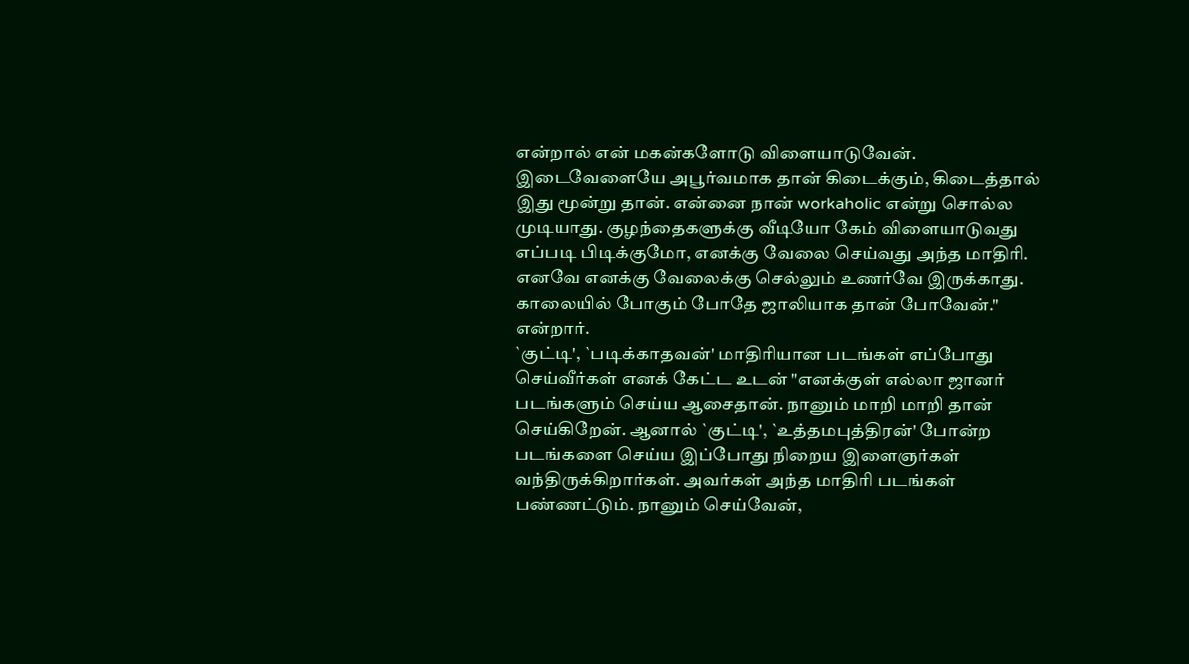என்றால் என் மகன்களோடு விளையாடுவேன். இடைவேளையே அபூர்வமாக தான் கிடைக்கும், கிடைத்தால் இது மூன்று தான். என்னை நான் workaholic என்று சொல்ல முடியாது. குழந்தைகளுக்கு வீடியோ கேம் விளையாடுவது எப்படி பிடிக்குமோ, எனக்கு வேலை செய்வது அந்த மாதிரி. எனவே எனக்கு வேலைக்கு செல்லும் உணர்வே இருக்காது. காலையில் போகும் போதே ஜாலியாக தான் போவேன்." என்றார்.
`குட்டி', `படிக்காதவன்' மாதிரியான படங்கள் எப்போது செய்வீர்கள் எனக் கேட்ட உடன் "எனக்குள் எல்லா ஜானர் படங்களும் செய்ய ஆசைதான். நானும் மாறி மாறி தான் செய்கிறேன். ஆனால் `குட்டி', `உத்தமபுத்திரன்' போன்ற படங்களை செய்ய இப்போது நிறைய இளைஞர்கள் வந்திருக்கிறார்கள். அவர்கள் அந்த மாதிரி படங்கள் பண்ணட்டும். நானும் செய்வேன்,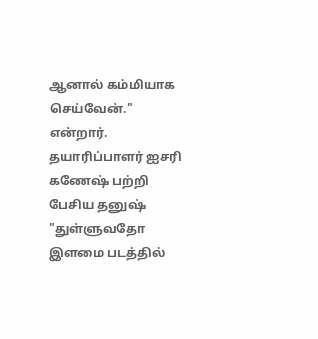ஆனால் கம்மியாக செய்வேன்." என்றார்.
தயாரிப்பாளர் ஐசரி கணேஷ் பற்றி பேசிய தனுஷ் "துள்ளுவதோ இளமை படத்தில்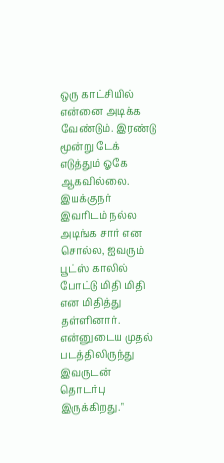ஒரு காட்சியில் என்னை அடிக்க வேண்டும். இரண்டு மூன்று டேக் எடுத்தும் ஓகே ஆகவில்லை. இயக்குநர் இவரிடம் நல்ல அடிங்க சார் என சொல்ல, ஐவரும் பூட்ஸ் காலில் போட்டு மிதி மிதி என மிதித்து தள்ளினார். என்னுடைய முதல் படத்திலிருந்து இவருடன் தொடர்பு இருக்கிறது."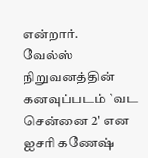என்றார்.
வேல்ஸ் நிறுவனத்தின் கனவுப்படம் `வட சென்னை 2' என ஐசரி கணேஷ்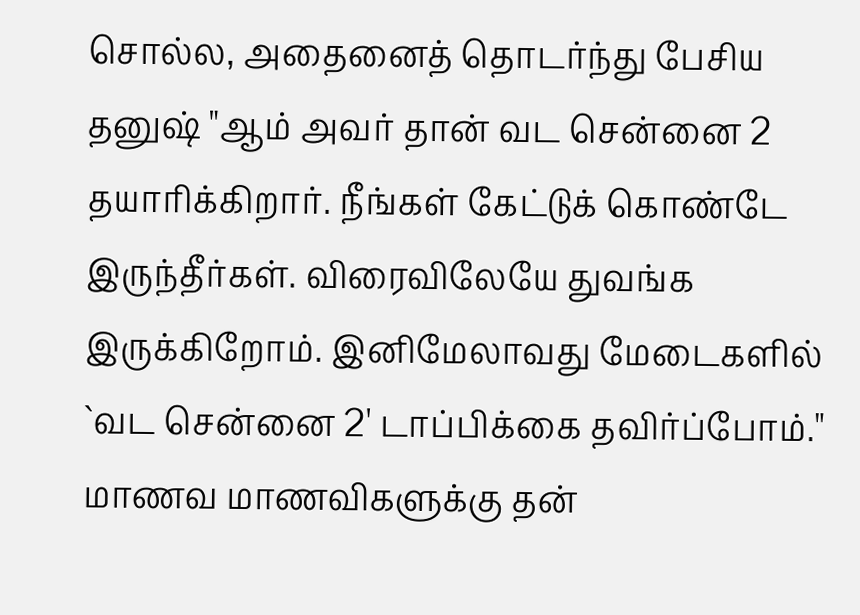சொல்ல, அதைனைத் தொடர்ந்து பேசிய தனுஷ் "ஆம் அவர் தான் வட சென்னை 2 தயாரிக்கிறார். நீங்கள் கேட்டுக் கொண்டே இருந்தீர்கள். விரைவிலேயே துவங்க இருக்கிறோம். இனிமேலாவது மேடைகளில் `வட சென்னை 2' டாப்பிக்கை தவிர்ப்போம்."
மாணவ மாணவிகளுக்கு தன்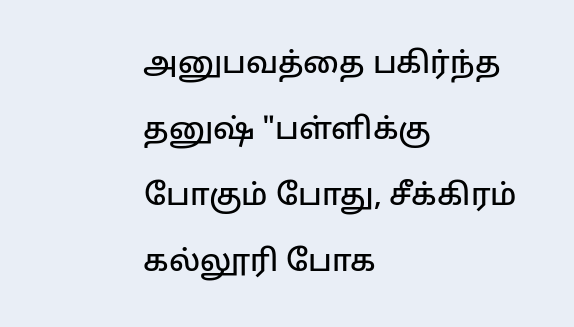அனுபவத்தை பகிர்ந்த தனுஷ் "பள்ளிக்கு போகும் போது, சீக்கிரம் கல்லூரி போக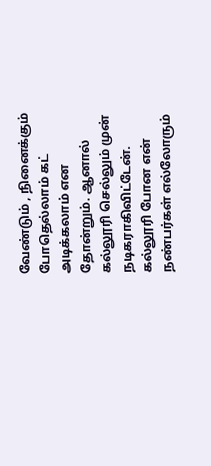வேண்டும் , நினைக்கும் போதெல்லாம் கட் அடிக்கலாம் என தோன்றும். ஆனால் கல்லூரி செல்லும் முன் நடிகராகிவிட்டேன். கல்லூரி போன என் நண்பர்கள் எல்லோரும்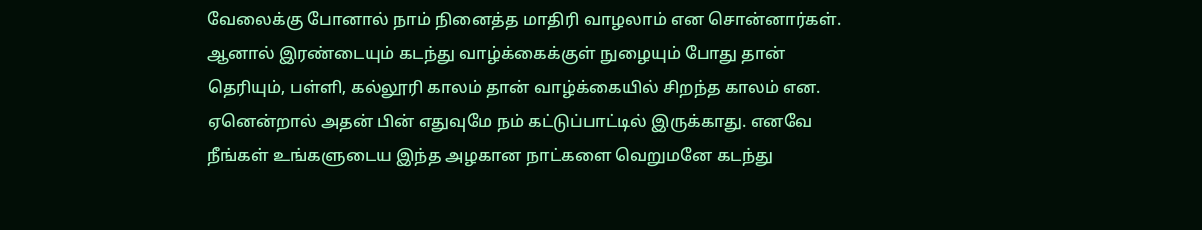வேலைக்கு போனால் நாம் நினைத்த மாதிரி வாழலாம் என சொன்னார்கள். ஆனால் இரண்டையும் கடந்து வாழ்க்கைக்குள் நுழையும் போது தான் தெரியும், பள்ளி, கல்லூரி காலம் தான் வாழ்க்கையில் சிறந்த காலம் என. ஏனென்றால் அதன் பின் எதுவுமே நம் கட்டுப்பாட்டில் இருக்காது. எனவே நீங்கள் உங்களுடைய இந்த அழகான நாட்களை வெறுமனே கடந்து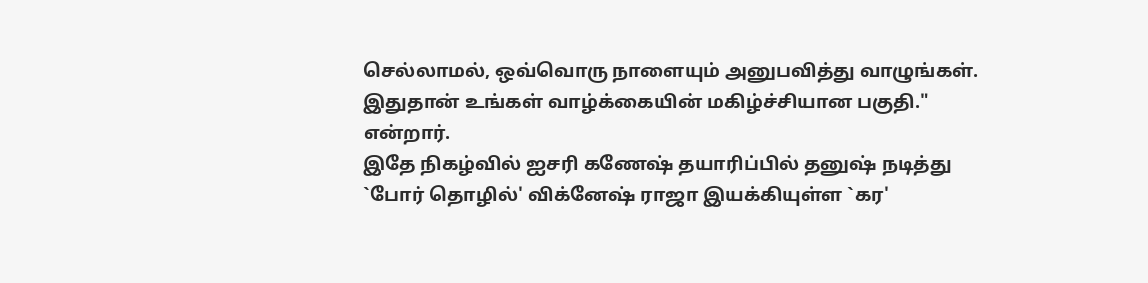செல்லாமல், ஒவ்வொரு நாளையும் அனுபவித்து வாழுங்கள். இதுதான் உங்கள் வாழ்க்கையின் மகிழ்ச்சியான பகுதி." என்றார்.
இதே நிகழ்வில் ஐசரி கணேஷ் தயாரிப்பில் தனுஷ் நடித்து `போர் தொழில்' விக்னேஷ் ராஜா இயக்கியுள்ள `கர'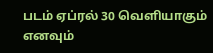படம் ஏப்ரல் 30 வெளியாகும் எனவும்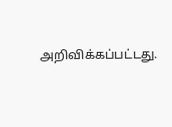அறிவிக்கப்பட்டது.